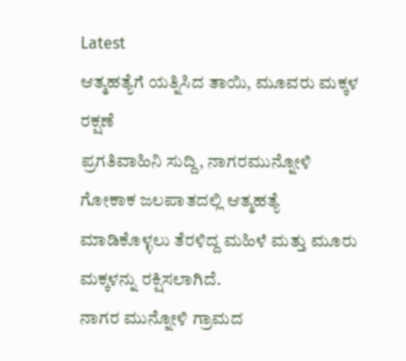Latest
ಆತ್ಮಹತ್ಯೆಗೆ ಯತ್ನಿಸಿದ ತಾಯಿ, ಮೂವರು ಮಕ್ಕಳ ರಕ್ಷಣೆ
ಪ್ರಗತಿವಾಹಿನಿ ಸುದ್ದಿ, ನಾಗರಮುನ್ನೋಳಿ
ಗೋಕಾಕ ಜಲಪಾತದಲ್ಲಿ ಆತ್ಮಹತ್ಯೆ ಮಾಡಿಕೊಳ್ಳಲು ತೆರಳಿದ್ದ ಮಹಿಳೆ ಮತ್ತು ಮೂರು ಮಕ್ಕಳನ್ನು ರಕ್ಷಿಸಲಾಗಿದೆ.
ನಾಗರ ಮುನ್ನೋಳಿ ಗ್ರಾಮದ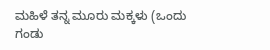ಮಹಿಳೆ ತನ್ನ ಮೂರು ಮಕ್ಕಳು (ಒಂದು ಗಂಡು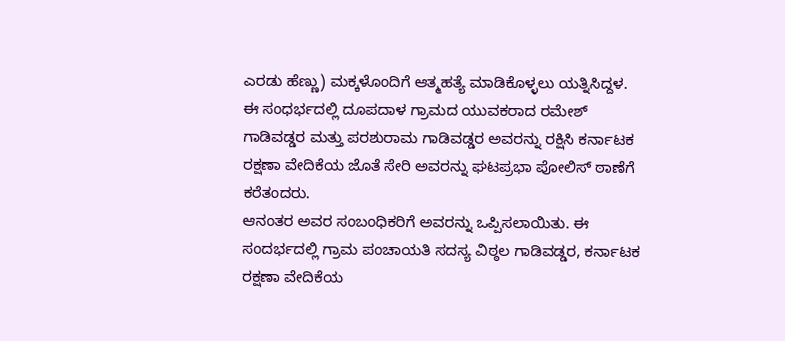ಎರಡು ಹೆಣ್ಣು) ಮಕ್ಕಳೊಂದಿಗೆ ಆತ್ಮಹತ್ಯೆ ಮಾಡಿಕೊಳ್ಳಲು ಯತ್ನಿಸಿದ್ದಳ.
ಈ ಸಂಧರ್ಭದಲ್ಲಿ ದೂಪದಾಳ ಗ್ರಾಮದ ಯುವಕರಾದ ರಮೇಶ್ ಗಾಡಿವಡ್ಡರ ಮತ್ತು ಪರಶುರಾಮ ಗಾಡಿವಡ್ಡರ ಅವರನ್ನು ರಕ್ಷಿಸಿ ಕರ್ನಾಟಕ ರಕ್ಷಣಾ ವೇದಿಕೆಯ ಜೊತೆ ಸೇರಿ ಅವರನ್ನು ಘಟಪ್ರಭಾ ಪೋಲಿಸ್ ಠಾಣೆಗೆ ಕರೆತಂದರು.
ಆನಂತರ ಅವರ ಸಂಬಂಧಿಕರಿಗೆ ಅವರನ್ನು ಒಪ್ಪಿಸಲಾಯಿತು. ಈ ಸಂದರ್ಭದಲ್ಲಿ ಗ್ರಾಮ ಪಂಚಾಯತಿ ಸದಸ್ಯ ವಿಠ್ಠಲ ಗಾಡಿವಡ್ಡರ, ಕರ್ನಾಟಕ ರಕ್ಷಣಾ ವೇದಿಕೆಯ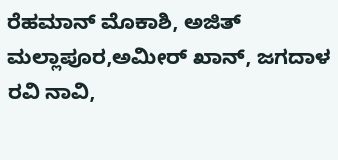ರೆಹಮಾನ್ ಮೊಕಾಶಿ, ಅಜಿತ್ ಮಲ್ಲಾಪೂರ,ಅಮೀರ್ ಖಾನ್, ಜಗದಾಳ ರವಿ ನಾವಿ,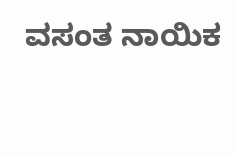ವಸಂತ ನಾಯಿಕ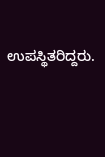ಉಪಸ್ಥಿತರಿದ್ದರು.